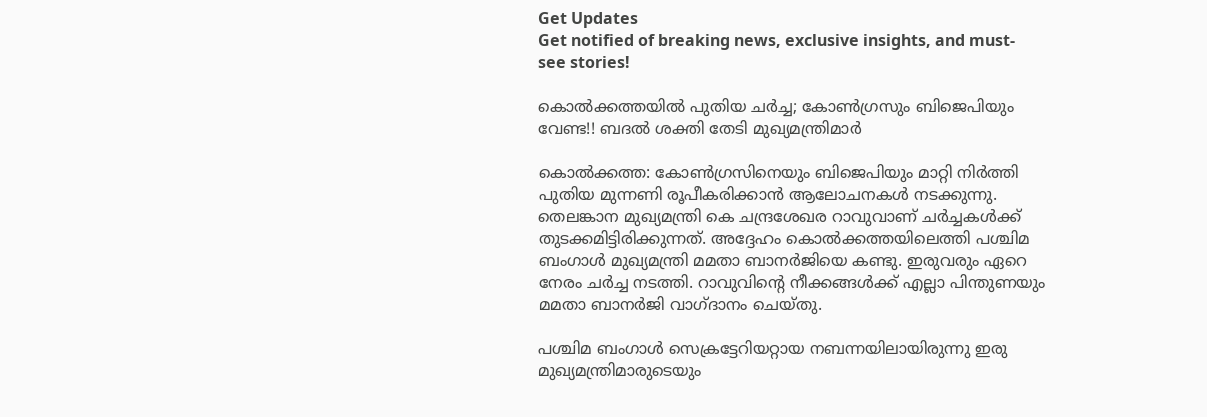Get Updates
Get notified of breaking news, exclusive insights, and must-see stories!

കൊല്‍ക്കത്തയില്‍ പുതിയ ചര്‍ച്ച; കോണ്‍ഗ്രസും ബിജെപിയും വേണ്ട!! ബദല്‍ ശക്തി തേടി മുഖ്യമന്ത്രിമാര്‍

കൊല്‍ക്കത്ത: കോണ്‍ഗ്രസിനെയും ബിജെപിയും മാറ്റി നിര്‍ത്തി പുതിയ മുന്നണി രൂപീകരിക്കാന്‍ ആലോചനകള്‍ നടക്കുന്നു. തെലങ്കാന മുഖ്യമന്ത്രി കെ ചന്ദ്രശേഖര റാവുവാണ് ചര്‍ച്ചകള്‍ക്ക് തുടക്കമിട്ടിരിക്കുന്നത്. അദ്ദേഹം കൊല്‍ക്കത്തയിലെത്തി പശ്ചിമ ബംഗാള്‍ മുഖ്യമന്ത്രി മമതാ ബാനര്‍ജിയെ കണ്ടു. ഇരുവരും ഏറെ നേരം ചര്‍ച്ച നടത്തി. റാവുവിന്റെ നീക്കങ്ങള്‍ക്ക് എല്ലാ പിന്തുണയും മമതാ ബാനര്‍ജി വാഗ്ദാനം ചെയ്തു.

പശ്ചിമ ബംഗാള്‍ സെക്രട്ടേറിയറ്റായ നബന്നയിലായിരുന്നു ഇരു മുഖ്യമന്ത്രിമാരുടെയും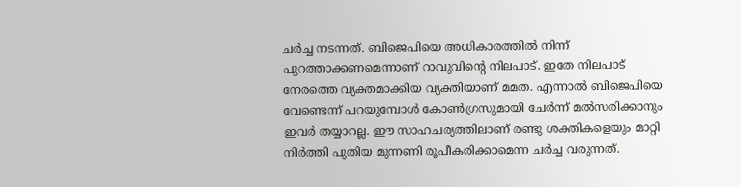ചര്‍ച്ച നടന്നത്. ബിജെപിയെ അധികാരത്തില്‍ നിന്ന് പുറത്താക്കണമെന്നാണ് റാവുവിന്റെ നിലപാട്. ഇതേ നിലപാട് നേരത്തെ വ്യക്തമാക്കിയ വ്യക്തിയാണ് മമത. എന്നാല്‍ ബിജെപിയെ വേണ്ടെന്ന് പറയുമ്പോള്‍ കോണ്‍ഗ്രസുമായി ചേര്‍ന്ന് മല്‍സരിക്കാനും ഇവര്‍ തയ്യാറല്ല. ഈ സാഹചര്യത്തിലാണ് രണ്ടു ശക്തികളെയും മാറ്റി നിര്‍ത്തി പുതിയ മുന്നണി രൂപീകരിക്കാമെന്ന ചര്‍ച്ച വരുന്നത്.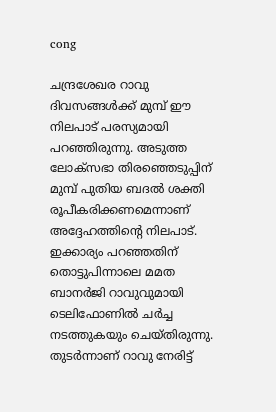cong

ചന്ദ്രശേഖര റാവു ദിവസങ്ങള്‍ക്ക് മുമ്പ് ഈ നിലപാട് പരസ്യമായി പറഞ്ഞിരുന്നു. അടുത്ത ലോക്‌സഭാ തിരഞ്ഞെടുപ്പിന് മുമ്പ് പുതിയ ബദല്‍ ശക്തി രൂപീകരിക്കണമെന്നാണ് അദ്ദേഹത്തിന്റെ നിലപാട്. ഇക്കാര്യം പറഞ്ഞതിന് തൊട്ടുപിന്നാലെ മമത ബാനര്‍ജി റാവുവുമായി ടെലിഫോണില്‍ ചര്‍ച്ച നടത്തുകയും ചെയ്തിരുന്നു. തുടര്‍ന്നാണ് റാവു നേരിട്ട്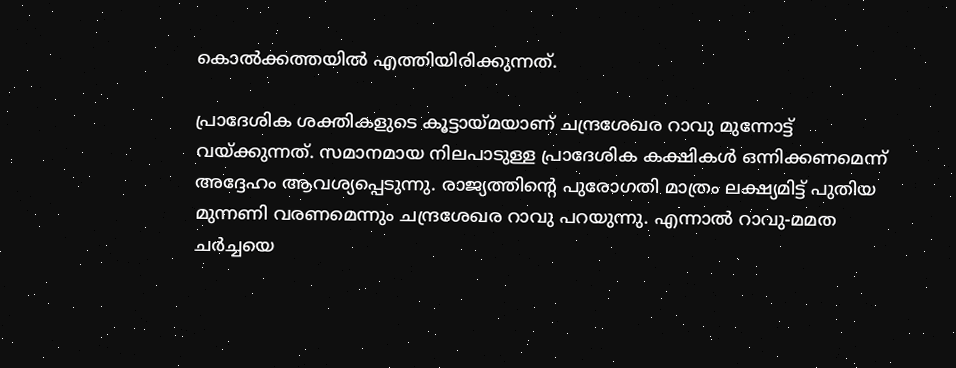കൊല്‍ക്കത്തയില്‍ എത്തിയിരിക്കുന്നത്.

പ്രാദേശിക ശക്തികളുടെ കൂട്ടായ്മയാണ് ചന്ദ്രശേഖര റാവു മുന്നോട്ട് വയ്ക്കുന്നത്. സമാനമായ നിലപാടുള്ള പ്രാദേശിക കക്ഷികള്‍ ഒന്നിക്കണമെന്ന് അദ്ദേഹം ആവശ്യപ്പെടുന്നു. രാജ്യത്തിന്റെ പുരോഗതി മാത്രം ലക്ഷ്യമിട്ട് പുതിയ മുന്നണി വരണമെന്നും ചന്ദ്രശേഖര റാവു പറയുന്നു. എന്നാല്‍ റാവു-മമത ചര്‍ച്ചയെ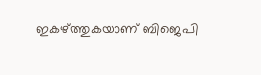ഇകഴ്ത്തുകയാണ് ബിജെപി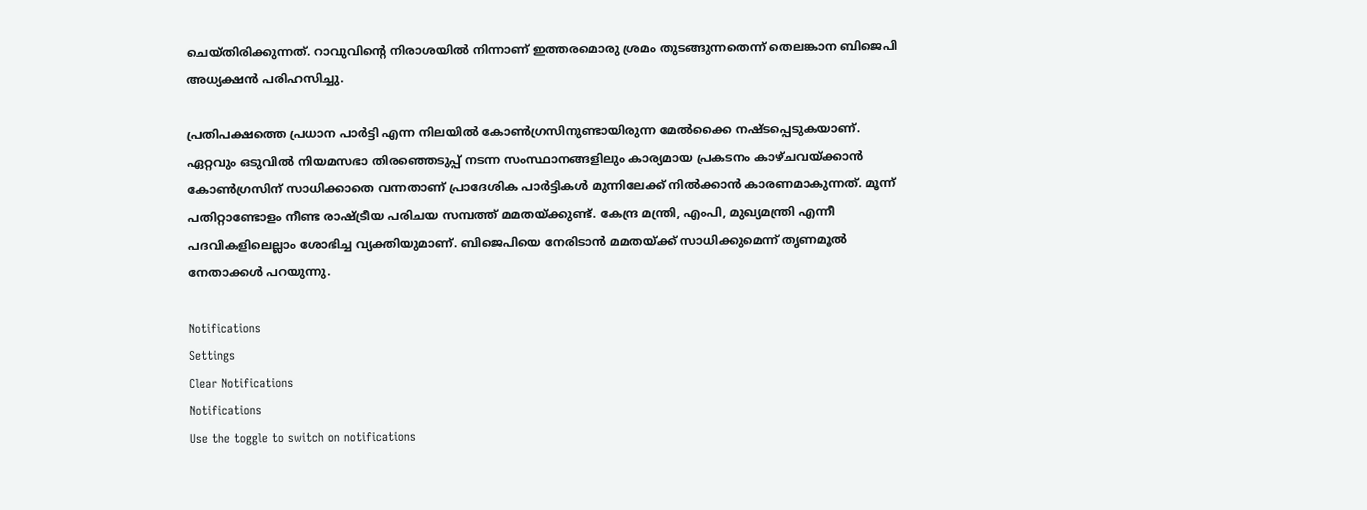ചെയ്തിരിക്കുന്നത്. റാവുവിന്റെ നിരാശയില്‍ നിന്നാണ് ഇത്തരമൊരു ശ്രമം തുടങ്ങുന്നതെന്ന് തെലങ്കാന ബിജെപി അധ്യക്ഷന്‍ പരിഹസിച്ചു.

പ്രതിപക്ഷത്തെ പ്രധാന പാര്‍ട്ടി എന്ന നിലയില്‍ കോണ്‍ഗ്രസിനുണ്ടായിരുന്ന മേല്‍ക്കൈ നഷ്ടപ്പെടുകയാണ്. ഏറ്റവും ഒടുവില്‍ നിയമസഭാ തിരഞ്ഞെടുപ്പ് നടന്ന സംസ്ഥാനങ്ങളിലും കാര്യമായ പ്രകടനം കാഴ്ചവയ്ക്കാന്‍ കോണ്‍ഗ്രസിന് സാധിക്കാതെ വന്നതാണ് പ്രാദേശിക പാര്‍ട്ടികള്‍ മുന്നിലേക്ക് നില്‍ക്കാന്‍ കാരണമാകുന്നത്. മൂന്ന് പതിറ്റാണ്ടോളം നീണ്ട രാഷ്ട്രീയ പരിചയ സമ്പത്ത് മമതയ്ക്കുണ്ട്. കേന്ദ്ര മന്ത്രി, എംപി, മുഖ്യമന്ത്രി എന്നീ പദവികളിലെല്ലാം ശോഭിച്ച വ്യക്തിയുമാണ്. ബിജെപിയെ നേരിടാന്‍ മമതയ്ക്ക് സാധിക്കുമെന്ന് തൃണമൂല്‍ നേതാക്കള്‍ പറയുന്നു.

Notifications
Settings
Clear Notifications
Notifications
Use the toggle to switch on notifications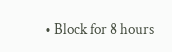• Block for 8 hours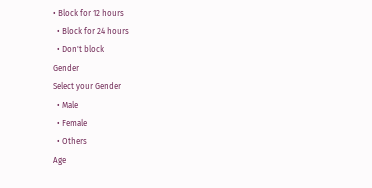• Block for 12 hours
  • Block for 24 hours
  • Don't block
Gender
Select your Gender
  • Male
  • Female
  • Others
Age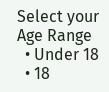Select your Age Range
  • Under 18
  • 18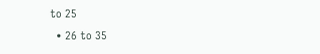to 25
  • 26 to 35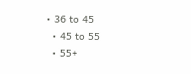• 36 to 45
  • 45 to 55
  • 55+